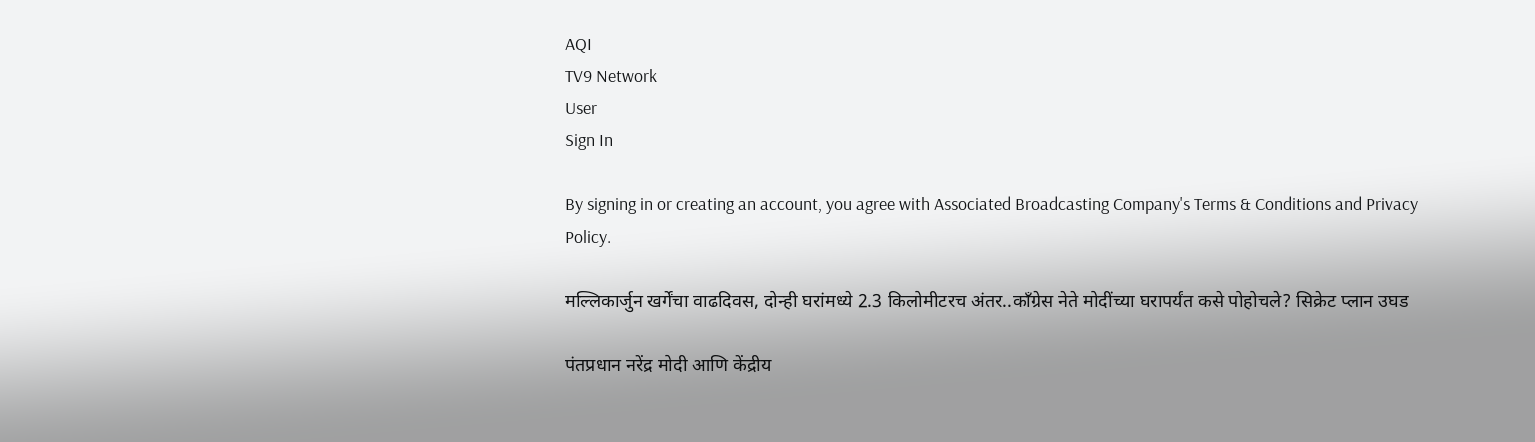AQI
TV9 Network
User
Sign In

By signing in or creating an account, you agree with Associated Broadcasting Company's Terms & Conditions and Privacy Policy.

मल्लिकार्जुन खर्गेंचा वाढदिवस, दोन्ही घरांमध्ये 2.3 किलोमीटरच अंतर..काँग्रेस नेते मोदींच्या घरापर्यंत कसे पोहोचले? सिक्रेट प्लान उघड

पंतप्रधान नरेंद्र मोदी आणि केंद्रीय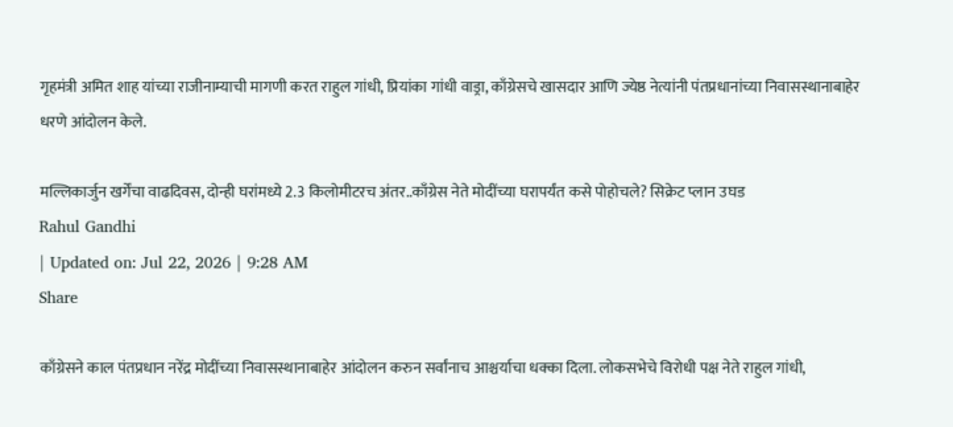गृहमंत्री अमित शाह यांच्या राजीनाम्याची मागणी करत राहुल गांधी, प्रियांका गांधी वाड्रा, काँग्रेसचे खासदार आणि ज्येष्ठ नेत्यांनी पंतप्रधानांच्या निवासस्थानाबाहेर धरणे आंदोलन केले.

मल्लिकार्जुन खर्गेंचा वाढदिवस, दोन्ही घरांमध्ये 2.3 किलोमीटरच अंतर..काँग्रेस नेते मोदींच्या घरापर्यंत कसे पोहोचले? सिक्रेट प्लान उघड
Rahul Gandhi
| Updated on: Jul 22, 2026 | 9:28 AM
Share

काँग्रेसने काल पंतप्रधान नरेंद्र मोदींच्या निवासस्थानाबाहेर आंदोलन करुन सर्वांनाच आश्चर्याचा धक्का दिला. लोकसभेचे विरोधी पक्ष नेते राहुल गांधी,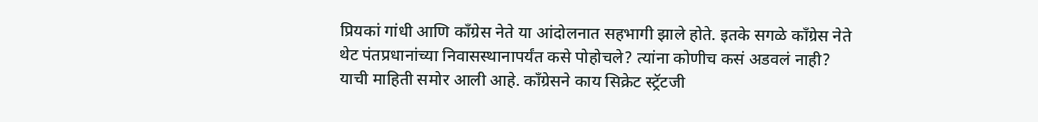प्रियकां गांधी आणि काँग्रेस नेते या आंदोलनात सहभागी झाले होते. इतके सगळे काँग्रेस नेते थेट पंतप्रधानांच्या निवासस्थानापर्यंत कसे पोहोचले? त्यांना कोणीच कसं अडवलं नाही? याची माहिती समोर आली आहे. काँग्रेसने काय सिक्रेट स्ट्रॅटजी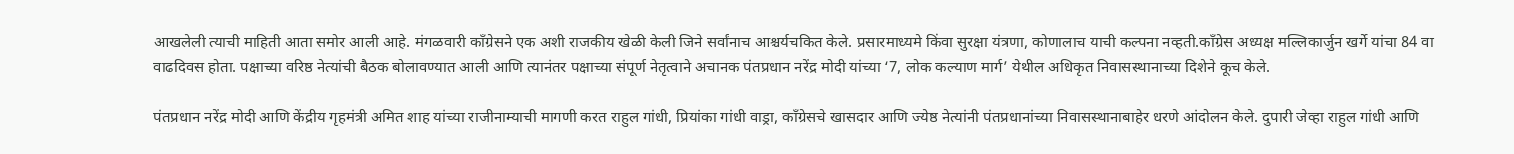आखलेली त्याची माहिती आता समोर आली आहे. मंगळवारी काँग्रेसने एक अशी राजकीय खेळी केली जिने सर्वांनाच आश्चर्यचकित केले. प्रसारमाध्यमे किंवा सुरक्षा यंत्रणा, कोणालाच याची कल्पना नव्हती.काँग्रेस अध्यक्ष मल्लिकार्जुन खर्गे यांचा 84 वा वाढदिवस होता. पक्षाच्या वरिष्ठ नेत्यांची बैठक बोलावण्यात आली आणि त्यानंतर पक्षाच्या संपूर्ण नेतृत्वाने अचानक पंतप्रधान नरेंद्र मोदी यांच्या ‘7, लोक कल्याण मार्ग’ येथील अधिकृत निवासस्थानाच्या दिशेने कूच केले.

पंतप्रधान नरेंद्र मोदी आणि केंद्रीय गृहमंत्री अमित शाह यांच्या राजीनाम्याची मागणी करत राहुल गांधी, प्रियांका गांधी वाड्रा, काँग्रेसचे खासदार आणि ज्येष्ठ नेत्यांनी पंतप्रधानांच्या निवासस्थानाबाहेर धरणे आंदोलन केले. दुपारी जेव्हा राहुल गांधी आणि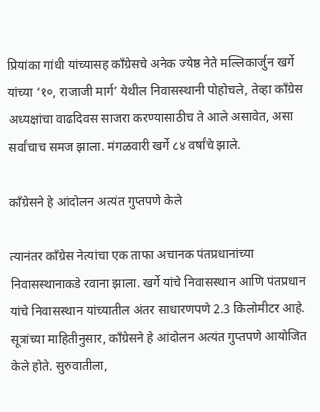प्रियांका गांधी यांच्यासह काँग्रेसचे अनेक ज्येष्ठ नेते मल्लिकार्जुन खर्गे यांच्या ‘१०, राजाजी मार्ग’ येथील निवासस्थानी पोहोचले, तेव्हा काँग्रेस अध्यक्षांचा वाढदिवस साजरा करण्यासाठीच ते आले असावेत, असा सर्वांचाच समज झाला. मंगळवारी खर्गे ८४ वर्षांचे झाले.

काँग्रेसने हे आंदोलन अत्यंत गुप्तपणे केले

त्यानंतर काँग्रेस नेत्यांचा एक ताफा अचानक पंतप्रधानांच्या निवासस्थानाकडे रवाना झाला. खर्गे यांचे निवासस्थान आणि पंतप्रधान यांचे निवासस्थान यांच्यातील अंतर साधारणपणे 2.3 किलोमीटर आहे. सूत्रांच्या माहितीनुसार, काँग्रेसने हे आंदोलन अत्यंत गुप्तपणे आयोजित केले होते. सुरुवातीला,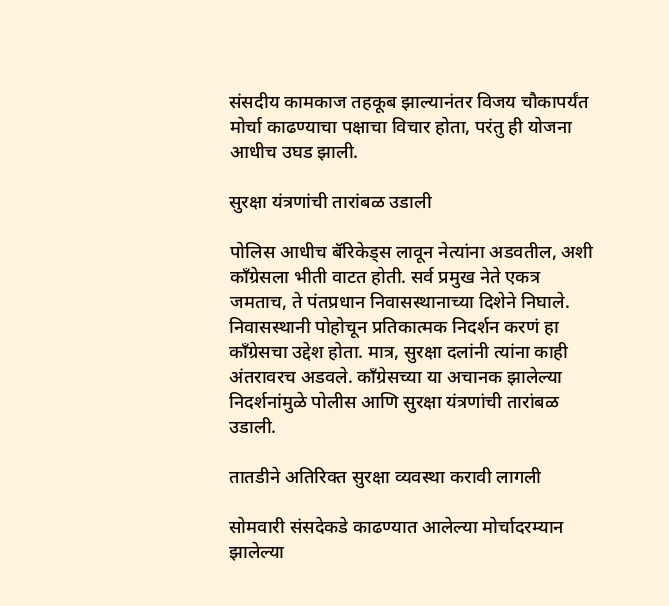संसदीय कामकाज तहकूब झाल्यानंतर विजय चौकापर्यंत मोर्चा काढण्याचा पक्षाचा विचार होता, परंतु ही योजना आधीच उघड झाली.

सुरक्षा यंत्रणांची तारांबळ उडाली

पोलिस आधीच बॅरिकेड्स लावून नेत्यांना अडवतील, अशी काँग्रेसला भीती वाटत होती. सर्व प्रमुख नेते एकत्र जमताच, ते पंतप्रधान निवासस्थानाच्या दिशेने निघाले. निवासस्थानी पोहोचून प्रतिकात्मक निदर्शन करणं हा काँग्रेसचा उद्देश होता. मात्र, सुरक्षा दलांनी त्यांना काही अंतरावरच अडवले. काँग्रेसच्या या अचानक झालेल्या निदर्शनांमुळे पोलीस आणि सुरक्षा यंत्रणांची तारांबळ उडाली.

तातडीने अतिरिक्त सुरक्षा व्यवस्था करावी लागली

सोमवारी संसदेकडे काढण्यात आलेल्या मोर्चादरम्यान झालेल्या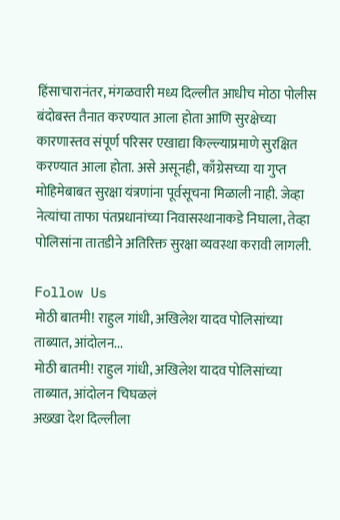हिंसाचारानंतर, मंगळवारी मध्य दिल्लीत आधीच मोठा पोलीस बंदोबस्त तैनात करण्यात आला होता आणि सुरक्षेच्या कारणास्तव संपूर्ण परिसर एखाद्या किल्ल्याप्रमाणे सुरक्षित करण्यात आला होता. असे असूनही, काँग्रेसच्या या गुप्त मोहिमेबाबत सुरक्षा यंत्रणांना पूर्वसूचना मिळाली नाही. जेव्हा नेत्यांचा ताफा पंतप्रधानांच्या निवासस्थानाकडे निघाला, तेव्हा पोलिसांना तातडीने अतिरिक्त सुरक्षा व्यवस्था करावी लागली.

Follow Us
मोठी बातमी! राहुल गांधी, अखिलेश यादव पोलिसांच्या ताब्यात, आंदोलन...
मोठी बातमी! राहुल गांधी, अखिलेश यादव पोलिसांच्या ताब्यात, आंदोलन चिघळलं
अख्खा देश दिल्लीला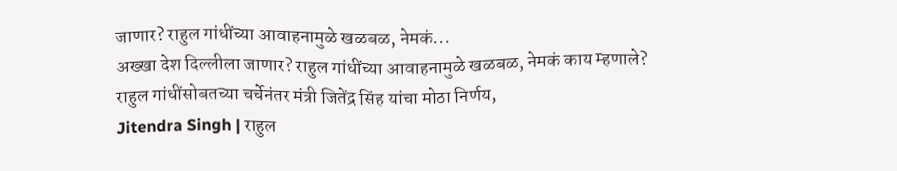जाणार? राहुल गांधींच्या आवाहनामुळे खळबळ, नेमकं...
अख्खा देश दिल्लीला जाणार? राहुल गांधींच्या आवाहनामुळे खळबळ, नेमकं काय म्हणाले?
राहुल गांधींसोबतच्या चर्चेनंतर मंत्री जितेंद्र सिंह यांचा मोठा निर्णय,
Jitendra Singh | राहुल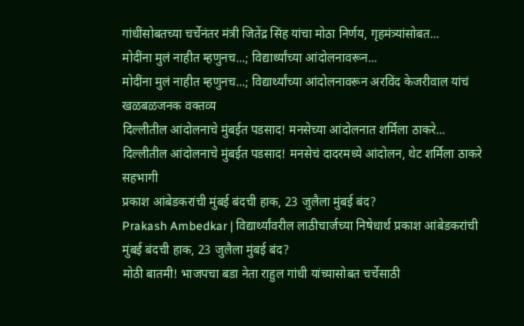गांधींसोबतच्या चर्चेनंतर मंत्री जितेंद्र सिंह यांचा मोठा निर्णय, गृहमंत्र्यांसोबत...
मोदींना मुलं नाहीत म्हणुनच...; विद्यार्थ्यांच्या आंदोलनावरून...
मोदींना मुलं नाहीत म्हणुनच...; विद्यार्थ्यांच्या आंदोलनावरून अरविंद केजरीवाल यांचं खळबळजनक वक्तव्य
दिल्लीतील आंदोलनाचे मुंबईत पडसाद! मनसेच्या आंदोलनात शर्मिला ठाकरे...
दिल्लीतील आंदोलनाचे मुंबईत पडसाद! मनसेचं दादरमध्ये आंदोलन, थेट शर्मिला ठाकरे सहभागी
प्रकाश आंबेडकरांची मुंबई बंदची हाक, 23 जुलैला मुंबई बंद?
Prakash Ambedkar | विद्यार्थ्यांवरील लाठीचार्जच्या निषेधार्थ प्रकाश आंबेडकरांची मुंबई बंदची हाक, 23 जुलैला मुंबई बंद?
मोठी बातमी! भाजपचा बडा नेता राहुल गांधी यांच्यासोबत चर्चेसाठी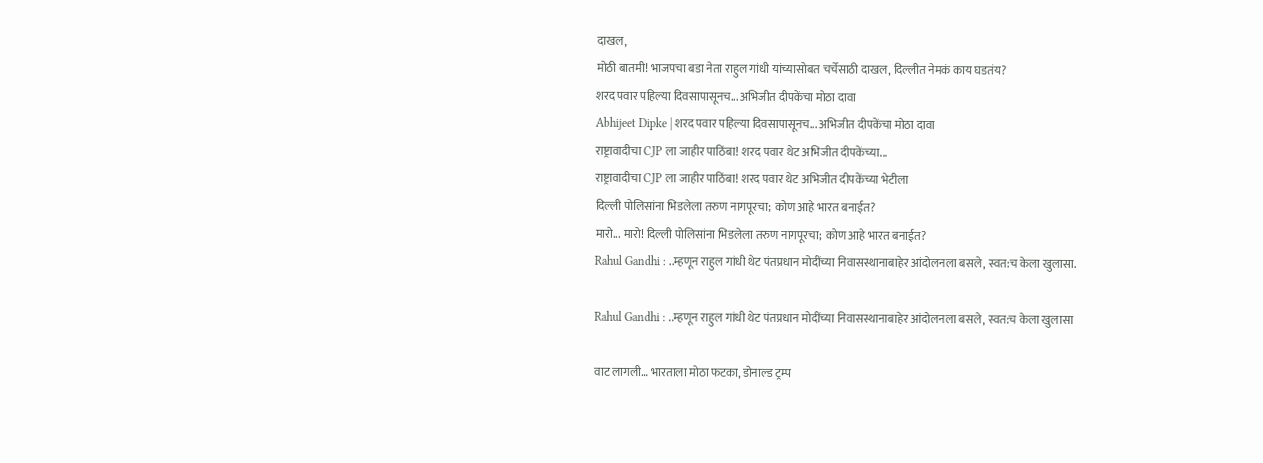दाखल,
मोठी बातमी! भाजपचा बडा नेता राहुल गांधी यांच्यासोबत चर्चेसाठी दाखल, दिल्लीत नेमकं काय घडतंय?
शरद पवार पहिल्या दिवसापासूनच... अभिजीत दीपकेंचा मोठा दावा
Abhijeet Dipke | शरद पवार पहिल्या दिवसापासूनच... अभिजीत दीपकेंचा मोठा दावा
राष्ट्रावादीचा CJP ला जाहीर पाठिंबा! शरद पवार थेट अभिजीत दीपकेंच्या...
राष्ट्रावादीचा CJP ला जाहीर पाठिंबा! शरद पवार थेट अभिजीत दीपकेंच्या भेटीला
दिल्ली पोलिसांना भिडलेला तरुण नागपूरचा; कोण आहे भारत बनाईत?
मारो... मारो! दिल्ली पोलिसांना भिडलेला तरुण नागपूरचा; कोण आहे भारत बनाईत?
Rahul Gandhi : ..म्हणून राहुल गांधी थेट पंतप्रधान मोदींच्या निवासस्थानाबाहेर आंदोलनला बसले, स्वत:च केला खुलासा.

Rahul Gandhi : ..म्हणून राहुल गांधी थेट पंतप्रधान मोदींच्या निवासस्थानाबाहेर आंदोलनला बसले, स्वत:च केला खुलासा

वाट लागली… भारताला मोठा फटका, डोनाल्ड ट्रम्प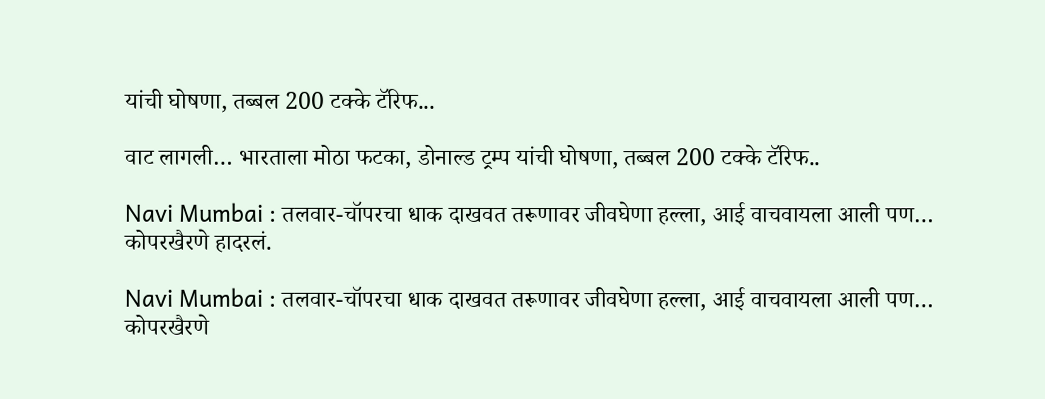यांची घोषणा, तब्बल 200 टक्के टॅरिफ...

वाट लागली… भारताला मोठा फटका, डोनाल्ड ट्रम्प यांची घोषणा, तब्बल 200 टक्के टॅरिफ..

Navi Mumbai : तलवार-चॉपरचा धाक दाखवत तरूणावर जीवघेणा हल्ला, आई वाचवायला आली पण… कोपरखैरणे हादरलं.

Navi Mumbai : तलवार-चॉपरचा धाक दाखवत तरूणावर जीवघेणा हल्ला, आई वाचवायला आली पण… कोपरखैरणे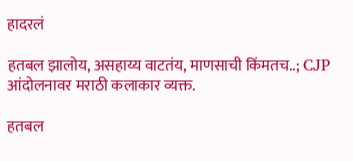हादरलं

हतबल झालोय, असहाय्य वाटतंय, माणसाची किंमतच..; CJP आंदोलनावर मराठी कलाकार व्यक्त.

हतबल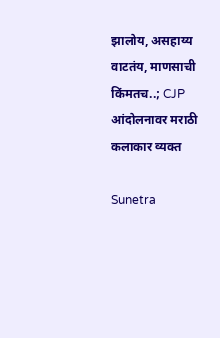झालोय, असहाय्य वाटतंय, माणसाची किंमतच..; CJP आंदोलनावर मराठी कलाकार व्यक्त

Sunetra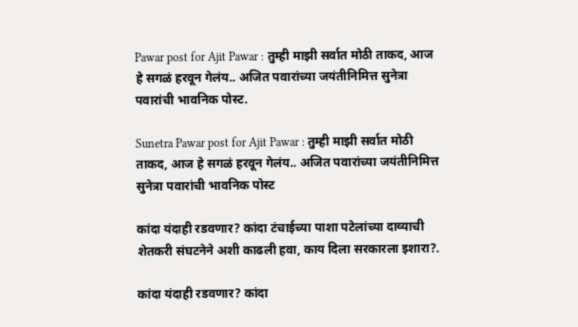Pawar post for Ajit Pawar : तुम्ही माझी सर्वात मोठी ताकद, आज हे सगळं हरवून गेलंय.. अजित पवारांच्या जयंतीनिमित्त सुनेत्रा पवारांची भावनिक पोस्ट.

Sunetra Pawar post for Ajit Pawar : तुम्ही माझी सर्वात मोठी ताकद, आज हे सगळं हरवून गेलंय.. अजित पवारांच्या जयंतीनिमित्त सुनेत्रा पवारांची भावनिक पोस्ट

कांदा यंदाही रडवणार? कांदा टंचाईच्या पाशा पटेलांच्या दाव्याची शेतकरी संघटनेने अशी काढली हवा, काय दिला सरकारला इशारा?.

कांदा यंदाही रडवणार? कांदा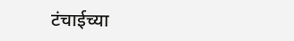टंचाईच्या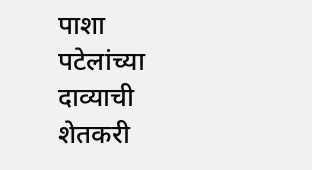पाशा पटेलांच्या दाव्याची शेतकरी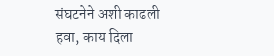संघटनेने अशी काढली हवा, काय दिला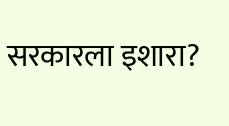सरकारला इशारा?